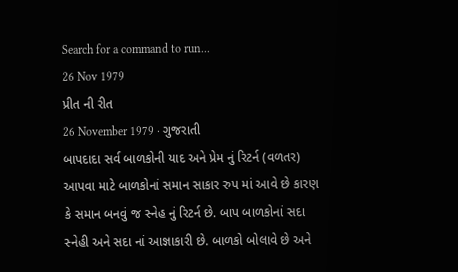Search for a command to run...
26 Nov 1979
પ્રીત ની રીત
26 November 1979 · ગુજરાતી
બાપદાદા સર્વ બાળકોની યાદ અને પ્રેમ નું રિટર્ન (વળતર) આપવા માટે બાળકોનાં સમાન સાકાર રુપ માં આવે છે કારણ કે સમાન બનવું જ સ્નેહ નું રિટર્ન છે. બાપ બાળકોનાં સદા સ્નેહી અને સદા નાં આજ્ઞાકારી છે. બાળકો બોલાવે છે અને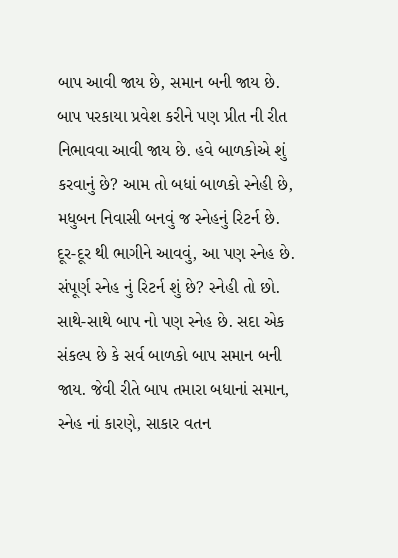બાપ આવી જાય છે, સમાન બની જાય છે. બાપ પરકાયા પ્રવેશ કરીને પણ પ્રીત ની રીત નિભાવવા આવી જાય છે. હવે બાળકોએ શું કરવાનું છે? આમ તો બધાં બાળકો સ્નેહી છે, મધુબન નિવાસી બનવું જ સ્નેહનું રિટર્ન છે. દૂર-દૂર થી ભાગીને આવવું, આ પણ સ્નેહ છે. સંપૂર્ણ સ્નેહ નું રિટર્ન શું છે? સ્નેહી તો છો. સાથે-સાથે બાપ નો પણ સ્નેહ છે. સદા એક સંકલ્પ છે કે સર્વ બાળકો બાપ સમાન બની જાય. જેવી રીતે બાપ તમારા બધાનાં સમાન, સ્નેહ નાં કારણે, સાકાર વતન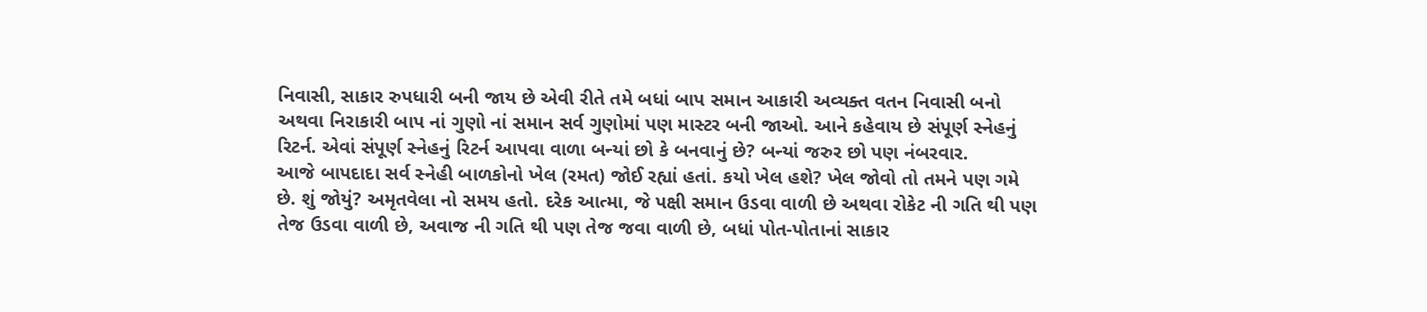નિવાસી, સાકાર રુપધારી બની જાય છે એવી રીતે તમે બધાં બાપ સમાન આકારી અવ્યક્ત વતન નિવાસી બનો અથવા નિરાકારી બાપ નાં ગુણો નાં સમાન સર્વ ગુણોમાં પણ માસ્ટર બની જાઓ. આને કહેવાય છે સંપૂર્ણ સ્નેહનું રિટર્ન. એવાં સંપૂર્ણ સ્નેહનું રિટર્ન આપવા વાળા બન્યાં છો કે બનવાનું છે? બન્યાં જરુર છો પણ નંબરવાર.
આજે બાપદાદા સર્વ સ્નેહી બાળકોનો ખેલ (રમત) જોઈ રહ્યાં હતાં. કયો ખેલ હશે? ખેલ જોવો તો તમને પણ ગમે છે. શું જોયું? અમૃતવેલા નો સમય હતો. દરેક આત્મા, જે પક્ષી સમાન ઉડવા વાળી છે અથવા રોકેટ ની ગતિ થી પણ તેજ ઉડવા વાળી છે, અવાજ ની ગતિ થી પણ તેજ જવા વાળી છે, બધાં પોત-પોતાનાં સાકાર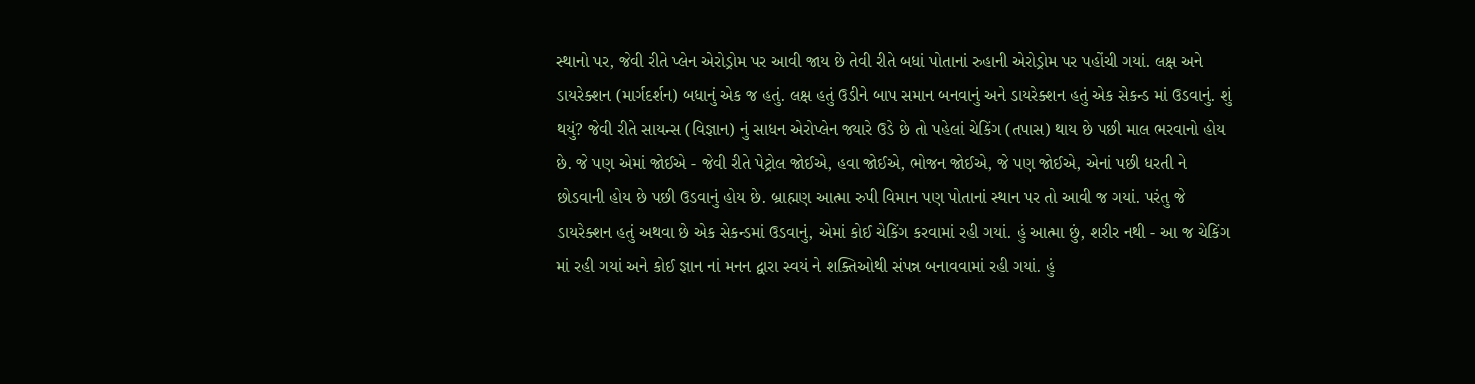સ્થાનો પર, જેવી રીતે પ્લેન એરોડ્રોમ પર આવી જાય છે તેવી રીતે બધાં પોતાનાં રુહાની એરોડ્રોમ પર પહોંચી ગયાં. લક્ષ અને ડાયરેક્શન (માર્ગદર્શન) બધાનું એક જ હતું. લક્ષ હતું ઉડીને બાપ સમાન બનવાનું અને ડાયરેક્શન હતું એક સેકન્ડ માં ઉડવાનું. શું થયું? જેવી રીતે સાયન્સ (વિજ્ઞાન) નું સાધન એરોપ્લેન જ્યારે ઉડે છે તો પહેલાં ચેકિંગ (તપાસ) થાય છે પછી માલ ભરવાનો હોય છે. જે પણ એમાં જોઈએ - જેવી રીતે પેટ્રોલ જોઈએ, હવા જોઈએ, ભોજન જોઈએ, જે પણ જોઈએ, એનાં પછી ધરતી ને છોડવાની હોય છે પછી ઉડવાનું હોય છે. બ્રાહ્મણ આત્મા રુપી વિમાન પણ પોતાનાં સ્થાન પર તો આવી જ ગયાં. પરંતુ જે ડાયરેક્શન હતું અથવા છે એક સેકન્ડમાં ઉડવાનું, એમાં કોઈ ચેકિંગ કરવામાં રહી ગયાં. હું આત્મા છું, શરીર નથી - આ જ ચેકિંગ માં રહી ગયાં અને કોઈ જ્ઞાન નાં મનન દ્વારા સ્વયં ને શક્તિઓથી સંપન્ન બનાવવામાં રહી ગયાં. હું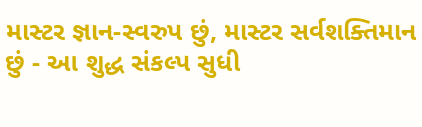માસ્ટર જ્ઞાન-સ્વરુપ છું, માસ્ટર સર્વશક્તિમાન છું - આ શુદ્ધ સંકલ્પ સુધી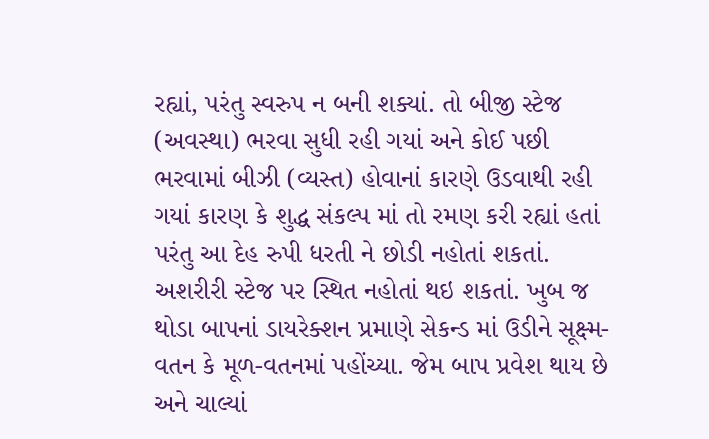રહ્યાં, પરંતુ સ્વરુપ ન બની શક્યાં. તો બીજી સ્ટેજ (અવસ્થા) ભરવા સુધી રહી ગયાં અને કોઈ પછી ભરવામાં બીઝી (વ્યસ્ત) હોવાનાં કારણે ઉડવાથી રહી ગયાં કારણ કે શુદ્ધ સંકલ્પ માં તો રમણ કરી રહ્યાં હતાં પરંતુ આ દેહ રુપી ધરતી ને છોડી નહોતાં શકતાં. અશરીરી સ્ટેજ પર સ્થિત નહોતાં થઇ શકતાં. ખુબ જ થોડા બાપનાં ડાયરેક્શન પ્રમાણે સેકન્ડ માં ઉડીને સૂક્ષ્મ-વતન કે મૂળ-વતનમાં પહોંચ્યા. જેમ બાપ પ્રવેશ થાય છે અને ચાલ્યાં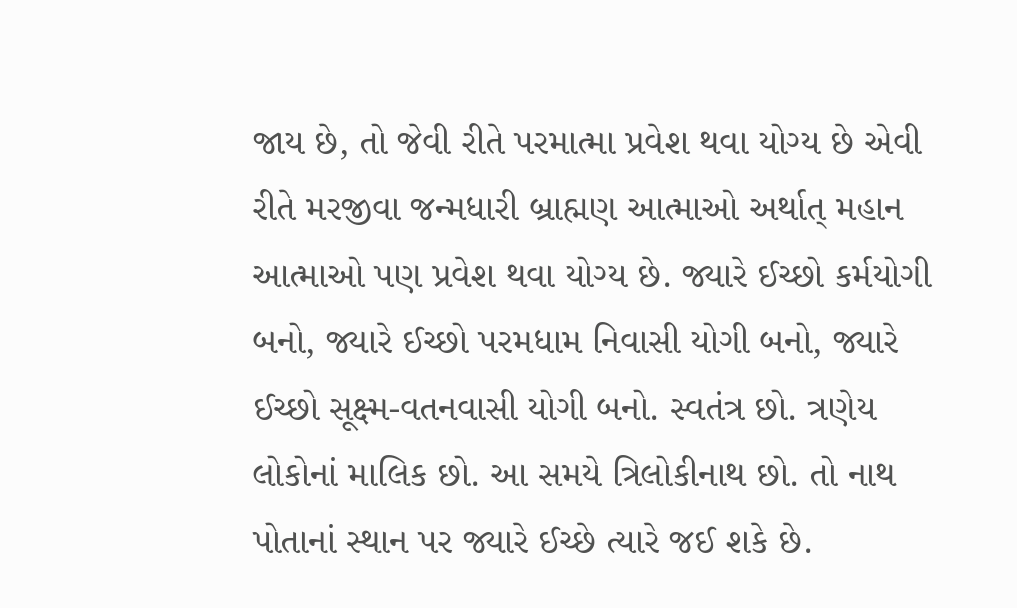જાય છે, તો જેવી રીતે પરમાત્મા પ્રવેશ થવા યોગ્ય છે એવી રીતે મરજીવા જન્મધારી બ્રાહ્મણ આત્માઓ અર્થાત્ મહાન આત્માઓ પણ પ્રવેશ થવા યોગ્ય છે. જ્યારે ઈચ્છો કર્મયોગી બનો, જ્યારે ઈચ્છો પરમધામ નિવાસી યોગી બનો, જ્યારે ઈચ્છો સૂક્ષ્મ-વતનવાસી યોગી બનો. સ્વતંત્ર છો. ત્રણેય લોકોનાં માલિક છો. આ સમયે ત્રિલોકીનાથ છો. તો નાથ પોતાનાં સ્થાન પર જ્યારે ઈચ્છે ત્યારે જઈ શકે છે.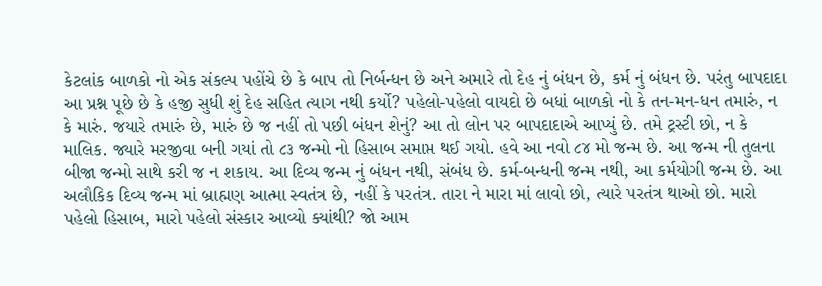કેટલાંક બાળકો નો એક સંકલ્પ પહોંચે છે કે બાપ તો નિર્બન્ધન છે અને અમારે તો દેહ નું બંધન છે, કર્મ નું બંધન છે. પરંતુ બાપદાદા આ પ્રશ્ન પૂછે છે કે હજી સુધી શું દેહ સહિત ત્યાગ નથી કર્યો? પહેલો-પહેલો વાયદો છે બધાં બાળકો નો કે તન-મન-ધન તમારું, ન કે મારું. જયારે તમારું છે, મારું છે જ નહીં તો પછી બંધન શેનું? આ તો લોન પર બાપદાદાએ આપ્યું છે. તમે ટ્રસ્ટી છો, ન કે માલિક. જ્યારે મરજીવા બની ગયાં તો ૮૩ જન્મો નો હિસાબ સમાપ્ત થઈ ગયો. હવે આ નવો ૮૪ મો જન્મ છે. આ જન્મ ની તુલના બીજા જન્મો સાથે કરી જ ન શકાય. આ દિવ્ય જન્મ નું બંધન નથી, સંબંધ છે. કર્મ-બન્ધની જન્મ નથી, આ કર્મયોગી જન્મ છે. આ અલૌકિક દિવ્ય જન્મ માં બ્રાહ્મણ આત્મા સ્વતંત્ર છે, નહીં કે પરતંત્ર. તારા ને મારા માં લાવો છો, ત્યારે પરતંત્ર થાઓ છો. મારો પહેલો હિસાબ, મારો પહેલો સંસ્કાર આવ્યો ક્યાંથી? જો આમ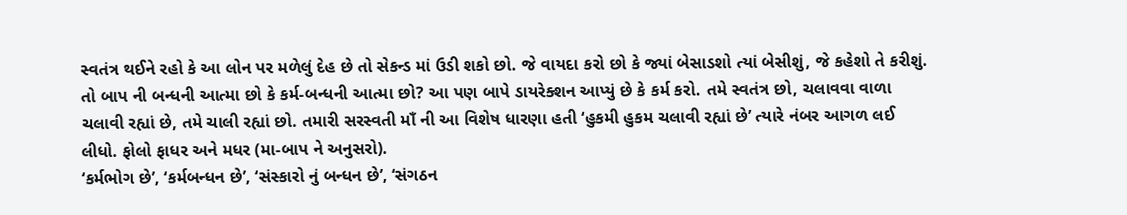સ્વતંત્ર થઈને રહો કે આ લોન પર મળેલું દેહ છે તો સેકન્ડ માં ઉડી શકો છો. જે વાયદા કરો છો કે જ્યાં બેસાડશો ત્યાં બેસીશું, જે કહેશો તે કરીશું. તો બાપ ની બન્ધની આત્મા છો કે કર્મ-બન્ધની આત્મા છો? આ પણ બાપે ડાયરેક્શન આપ્યું છે કે કર્મ કરો. તમે સ્વતંત્ર છો, ચલાવવા વાળા ચલાવી રહ્યાં છે, તમે ચાલી રહ્યાં છો. તમારી સરસ્વતી માઁ ની આ વિશેષ ધારણા હતી ‘હુકમી હુકમ ચલાવી રહ્યાં છે’ ત્યારે નંબર આગળ લઈ લીધો. ફોલો ફાધર અને મધર (મા-બાપ ને અનુસરો).
‘કર્મભોગ છે’, ‘કર્મબન્ધન છે’, ‘સંસ્કારો નું બન્ધન છે’, ‘સંગઠન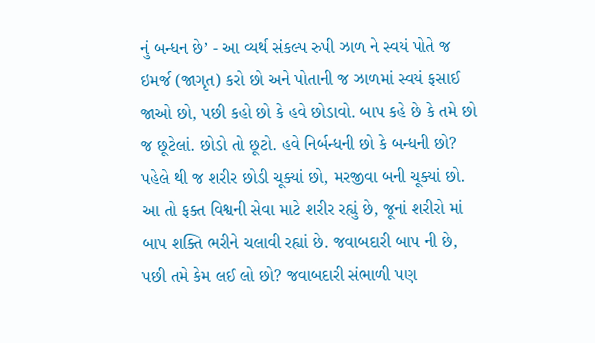નું બન્ધન છે’ - આ વ્યર્થ સંકલ્પ રુપી ઝાળ ને સ્વયં પોતે જ ઇમર્જ (જાગૃત) કરો છો અને પોતાની જ ઝાળમાં સ્વયં ફસાઈ જાઓ છો, પછી કહો છો કે હવે છોડાવો. બાપ કહે છે કે તમે છો જ છૂટેલાં. છોડો તો છૂટો. હવે નિર્બન્ધની છો કે બન્ધની છો? પહેલે થી જ શરીર છોડી ચૂક્યાં છો, મરજીવા બની ચૂક્યાં છો. આ તો ફક્ત વિશ્વની સેવા માટે શરીર રહ્યું છે, જૂનાં શરીરો માં બાપ શક્તિ ભરીને ચલાવી રહ્યાં છે. જવાબદારી બાપ ની છે, પછી તમે કેમ લઈ લો છો? જવાબદારી સંભાળી પણ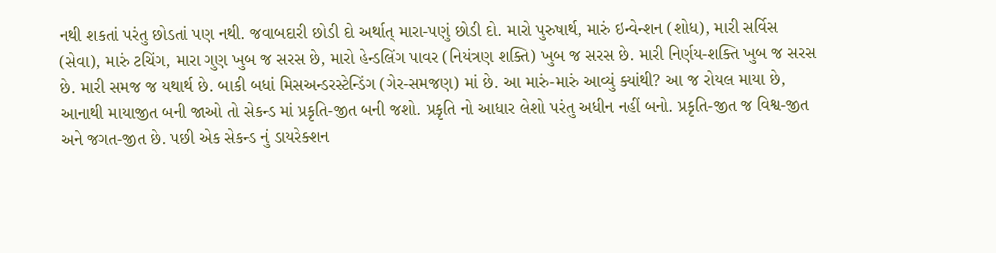નથી શકતાં પરંતુ છોડતાં પણ નથી. જવાબદારી છોડી દો અર્થાત્ મારા-પણું છોડી દો. મારો પુરુષાર્થ, મારું ઇન્વેન્શન (શોધ), મારી સર્વિસ (સેવા), મારું ટચિંગ, મારા ગુણ ખુબ જ સરસ છે, મારો હેન્ડલિંગ પાવર (નિયંત્રણ શક્તિ) ખુબ જ સરસ છે. મારી નિર્ણય-શક્તિ ખુબ જ સરસ છે. મારી સમજ જ યથાર્થ છે. બાકી બધાં મિસઅન્ડરસ્ટેન્ડિંગ (ગેર-સમજણ) માં છે. આ મારું-મારું આવ્યું ક્યાંથી? આ જ રોયલ માયા છે, આનાથી માયાજીત બની જાઓ તો સેકન્ડ માં પ્રકૃતિ-જીત બની જશો. પ્રકૃતિ નો આધાર લેશો પરંતુ અધીન નહીં બનો. પ્રકૃતિ-જીત જ વિશ્વ-જીત અને જગત-જીત છે. પછી એક સેકન્ડ નું ડાયરેક્શન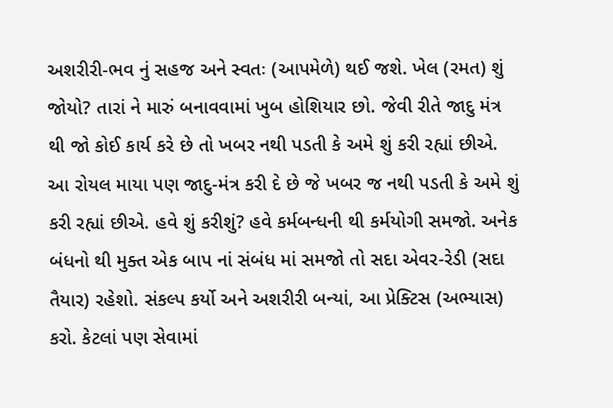અશરીરી-ભવ નું સહજ અને સ્વતઃ (આપમેળે) થઈ જશે. ખેલ (રમત) શું જોયો? તારાં ને મારું બનાવવામાં ખુબ હોશિયાર છો. જેવી રીતે જાદુ મંત્ર થી જો કોઈ કાર્ય કરે છે તો ખબર નથી પડતી કે અમે શું કરી રહ્યાં છીએ. આ રોયલ માયા પણ જાદુ-મંત્ર કરી દે છે જે ખબર જ નથી પડતી કે અમે શું કરી રહ્યાં છીએ. હવે શું કરીશું? હવે કર્મબન્ધની થી કર્મયોગી સમજો. અનેક બંધનો થી મુક્ત એક બાપ નાં સંબંધ માં સમજો તો સદા એવર-રેડી (સદા તૈયાર) રહેશો. સંકલ્પ કર્યો અને અશરીરી બન્યાં, આ પ્રેક્ટિસ (અભ્યાસ) કરો. કેટલાં પણ સેવામાં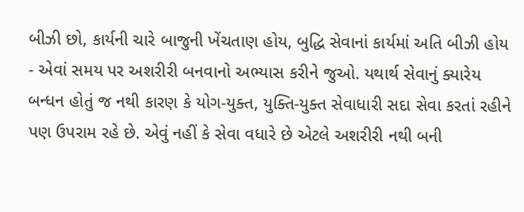બીઝી છો, કાર્યની ચારે બાજુની ખેંચતાણ હોય, બુદ્ધિ સેવાનાં કાર્યમાં અતિ બીઝી હોય - એવાં સમય પર અશરીરી બનવાનો અભ્યાસ કરીને જુઓ. યથાર્થ સેવાનું ક્યારેય બન્ધન હોતું જ નથી કારણ કે યોગ-યુક્ત, યુક્તિ-યુક્ત સેવાધારી સદા સેવા કરતાં રહીને પણ ઉપરામ રહે છે. એવું નહીં કે સેવા વધારે છે એટલે અશરીરી નથી બની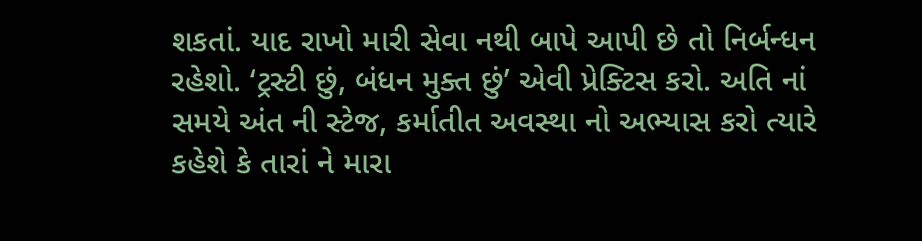શકતાં. યાદ રાખો મારી સેવા નથી બાપે આપી છે તો નિર્બન્ધન રહેશો. ‘ટ્રસ્ટી છું, બંધન મુક્ત છું’ એવી પ્રેક્ટિસ કરો. અતિ નાં સમયે અંત ની સ્ટેજ, કર્માતીત અવસ્થા નો અભ્યાસ કરો ત્યારે કહેશે કે તારાં ને મારા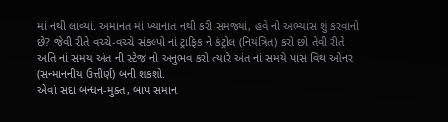માં નથી લાવ્યાં. અમાનત માં ખ્યાનાત નથી કરી સમજ્યાં, હવે નો અભ્યાસ શું કરવાનો છે? જેવી રીતે વચ્ચે-વચ્ચે સંકલ્પો નાં ટ્રાફિક ને કંટ્રોલ (નિયંત્રિત) કરો છો તેવી રીતે અતિ નાં સમય અંત ની સ્ટેજ નો અનુભવ કરો ત્યારે અંત નાં સમયે પાસ વિથ ઓનર (સન્માનનીય ઉત્તીર્ણ) બની શકશો.
એવાં સદા બન્ધન-મુક્ત, બાપ સમાન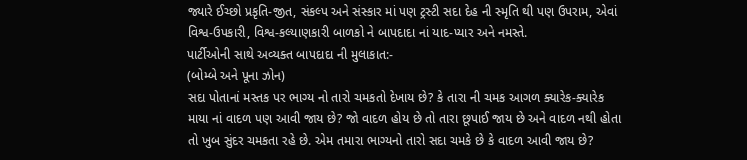જ્યારે ઈચ્છો પ્રકૃતિ-જીત, સંકલ્પ અને સંસ્કાર માં પણ ટ્રસ્ટી સદા દેહ ની સ્મૃતિ થી પણ ઉપરામ, એવાં વિશ્વ-ઉપકારી, વિશ્વ-કલ્યાણકારી બાળકો ને બાપદાદા નાં યાદ-પ્યાર અને નમસ્તે.
પાર્ટીઓની સાથે અવ્યક્ત બાપદાદા ની મુલાકાત:-
(બોમ્બે અને પૂના ઝોન)
સદા પોતાનાં મસ્તક પર ભાગ્ય નો તારો ચમકતો દેખાય છે? કે તારા ની ચમક આગળ ક્યારેક-ક્યારેક માયા નાં વાદળ પણ આવી જાય છે? જો વાદળ હોય છે તો તારા છૂપાઈ જાય છે અને વાદળ નથી હોતા તો ખુબ સુંદર ચમકતા રહે છે. એમ તમારા ભાગ્યનો તારો સદા ચમકે છે કે વાદળ આવી જાય છે?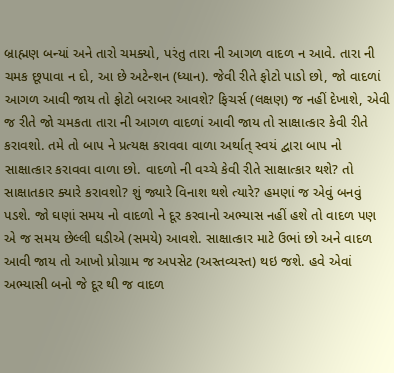બ્રાહ્મણ બન્યાં અને તારો ચમક્યો, પરંતુ તારા ની આગળ વાદળ ન આવે. તારા ની ચમક છૂપાવા ન દો, આ છે અટેન્શન (ધ્યાન). જેવી રીતે ફોટો પાડો છો, જો વાદળાં આગળ આવી જાય તો ફોટો બરાબર આવશે? ફિચર્સ (લક્ષણ) જ નહીં દેખાશે, એવી જ રીતે જો ચમકતા તારા ની આગળ વાદળાં આવી જાય તો સાક્ષાત્કાર કેવી રીતે કરાવશો. તમે તો બાપ ને પ્રત્યક્ષ કરાવવા વાળા અર્થાત્ સ્વયં દ્વારા બાપ નો સાક્ષાત્કાર કરાવવા વાળા છો. વાદળો ની વચ્ચે કેવી રીતે સાક્ષાત્કાર થશે? તો સાક્ષાતકાર ક્યારે કરાવશો? શું જ્યારે વિનાશ થશે ત્યારે? હમણાં જ એવું બનવું પડશે. જો ઘણાં સમય નો વાદળો ને દૂર કરવાનો અભ્યાસ નહીં હશે તો વાદળ પણ એ જ સમય છેલ્લી ઘડીએ (સમયે) આવશે. સાક્ષાત્કાર માટે ઉભાં છો અને વાદળ આવી જાય તો આખો પ્રોગ્રામ જ અપસેટ (અસ્તવ્યસ્ત) થઇ જશે. હવે એવાં અભ્યાસી બનો જે દૂર થી જ વાદળ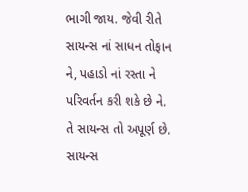ભાગી જાય. જેવી રીતે સાયન્સ નાં સાધન તોફાન ને, પહાડો નાં રસ્તા ને પરિવર્તન કરી શકે છે ને. તે સાયન્સ તો અપૂર્ણ છે. સાયન્સ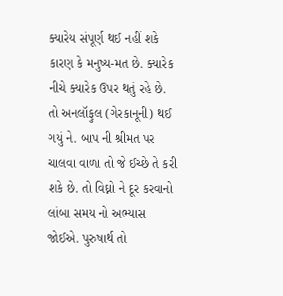ક્યારેય સંપૂર્ણ થઈ નહીં શકે કારણ કે મનુષ્ય-મત છે. ક્યારેક નીચે ક્યારેક ઉપર થતું રહે છે. તો અનલૉફુલ (ગેરકાનૂની) થઈ ગયું ને. બાપ ની શ્રીમત પર ચાલવા વાળા તો જે ઈચ્છે તે કરી શકે છે. તો વિઘ્નો ને દૂર કરવાનો લાંબા સમય નો અભ્યાસ જોઈએ. પુરુષાર્થ તો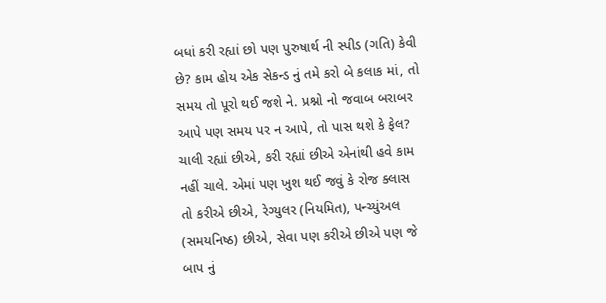બધાં કરી રહ્યાં છો પણ પુરુષાર્થ ની સ્પીડ (ગતિ) કેવી છે? કામ હોય એક સેકન્ડ નું તમે કરો બે કલાક માં, તો સમય તો પૂરો થઈ જશે ને. પ્રશ્નો નો જવાબ બરાબર આપે પણ સમય પર ન આપે, તો પાસ થશે કે ફેલ? ચાલી રહ્યાં છીએ, કરી રહ્યાં છીએ એનાંથી હવે કામ નહીં ચાલે. એમાં પણ ખુશ થઈ જવું કે રોજ ક્લાસ તો કરીએ છીએ, રેગ્યુલર (નિયમિત), પન્ચ્યુંઅલ (સમયનિષ્ઠ) છીએ, સેવા પણ કરીએ છીએ પણ જે બાપ નું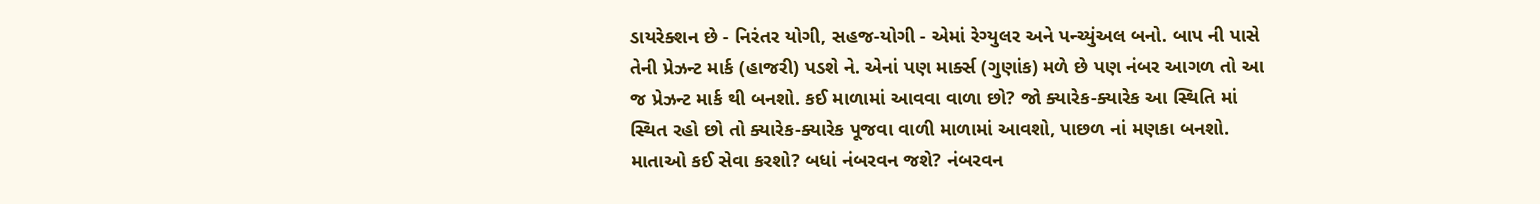ડાયરેક્શન છે - નિરંતર યોગી, સહજ-યોગી - એમાં રેગ્યુલર અને પન્ચ્યુંઅલ બનો. બાપ ની પાસે તેની પ્રેઝન્ટ માર્ક (હાજરી) પડશે ને. એનાં પણ માર્ક્સ (ગુણાંક) મળે છે પણ નંબર આગળ તો આ જ પ્રેઝન્ટ માર્ક થી બનશો. કઈ માળામાં આવવા વાળા છો? જો ક્યારેક-ક્યારેક આ સ્થિતિ માં સ્થિત રહો છો તો ક્યારેક-ક્યારેક પૂજવા વાળી માળામાં આવશો, પાછળ નાં મણકા બનશો. માતાઓ કઈ સેવા કરશો? બધાં નંબરવન જશે? નંબરવન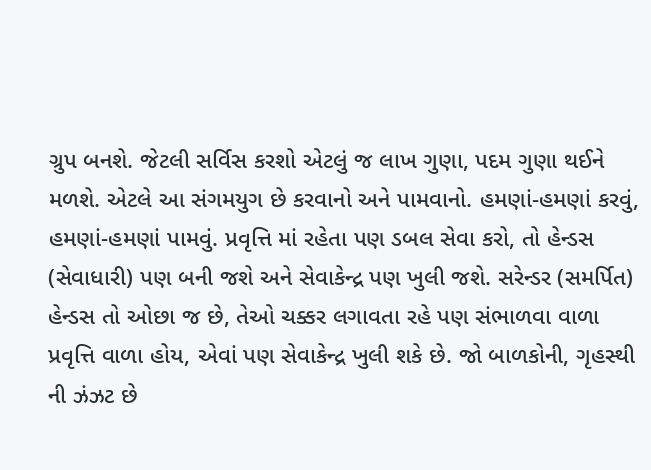ગ્રુપ બનશે. જેટલી સર્વિસ કરશો એટલું જ લાખ ગુણા, પદમ ગુણા થઈને મળશે. એટલે આ સંગમયુગ છે કરવાનો અને પામવાનો. હમણાં-હમણાં કરવું, હમણાં-હમણાં પામવું. પ્રવૃત્તિ માં રહેતા પણ ડબલ સેવા કરો, તો હેન્ડસ (સેવાધારી) પણ બની જશે અને સેવાકેન્દ્ર પણ ખુલી જશે. સરેન્ડર (સમર્પિત) હેન્ડસ તો ઓછા જ છે, તેઓ ચક્કર લગાવતા રહે પણ સંભાળવા વાળા પ્રવૃત્તિ વાળા હોય, એવાં પણ સેવાકેન્દ્ર ખુલી શકે છે. જો બાળકોની, ગૃહસ્થી ની ઝંઝટ છે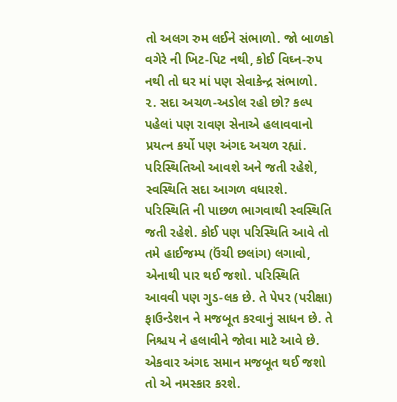તો અલગ રુમ લઈને સંભાળો. જો બાળકો વગેરે ની ખિટ-પિટ નથી, કોઈ વિઘ્ન-રુપ નથી તો ઘર માં પણ સેવાકેન્દ્ર સંભાળો.
૨. સદા અચળ-અડોલ રહો છો? કલ્પ પહેલાં પણ રાવણ સેનાએ હલાવવાનો પ્રયત્ન કર્યો પણ અંગદ અચળ રહ્યાં. પરિસ્થિતિઓ આવશે અને જતી રહેશે, સ્વસ્થિતિ સદા આગળ વધારશે. પરિસ્થિતિ ની પાછળ ભાગવાથી સ્વસ્થિતિ જતી રહેશે. કોઈ પણ પરિસ્થિતિ આવે તો તમે હાઈજમ્પ (ઉંચી છલાંગ) લગાવો, એનાથી પાર થઈ જશો. પરિસ્થિતિ આવવી પણ ગુડ-લક છે. તે પેપર (પરીક્ષા) ફાઉન્ડેશન ને મજબૂત કરવાનું સાધન છે. તે નિશ્ચય ને હલાવીને જોવા માટે આવે છે. એકવાર અંગદ સમાન મજબૂત થઈ જશો તો એ નમસ્કાર કરશે.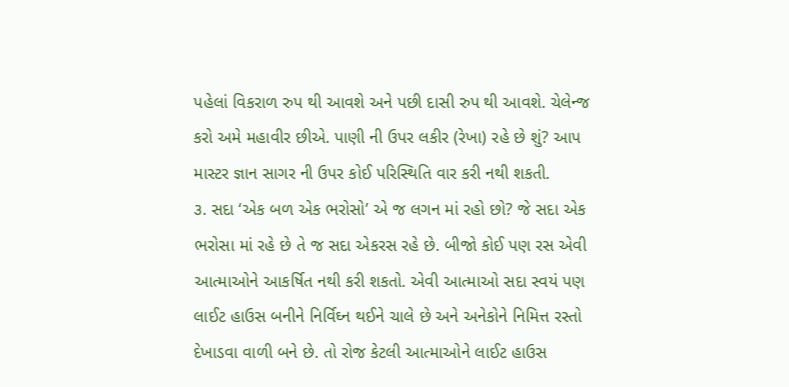પહેલાં વિકરાળ રુપ થી આવશે અને પછી દાસી રુપ થી આવશે. ચેલેન્જ કરો અમે મહાવીર છીએ. પાણી ની ઉપર લકીર (રેખા) રહે છે શું? આપ માસ્ટર જ્ઞાન સાગર ની ઉપર કોઈ પરિસ્થિતિ વાર કરી નથી શકતી.
૩. સદા ‘એક બળ એક ભરોસો’ એ જ લગન માં રહો છો? જે સદા એક ભરોસા માં રહે છે તે જ સદા એકરસ રહે છે. બીજો કોઈ પણ રસ એવી આત્માઓને આકર્ષિત નથી કરી શકતો. એવી આત્માઓ સદા સ્વયં પણ લાઈટ હાઉસ બનીને નિર્વિઘ્ન થઈને ચાલે છે અને અનેકોને નિમિત્ત રસ્તો દેખાડવા વાળી બને છે. તો રોજ કેટલી આત્માઓને લાઈટ હાઉસ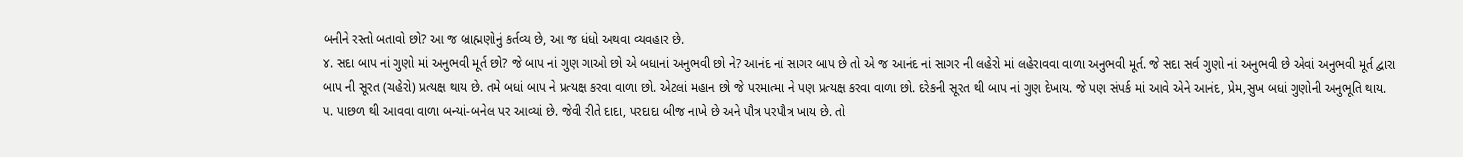બનીને રસ્તો બતાવો છો? આ જ બ્રાહ્મણોનું કર્તવ્ય છે, આ જ ધંધો અથવા વ્યવહાર છે.
૪. સદા બાપ નાં ગુણો માં અનુભવી મૂર્ત છો? જે બાપ નાં ગુણ ગાઓ છો એ બધાનાં અનુભવી છો ને? આનંદ નાં સાગર બાપ છે તો એ જ આનંદ નાં સાગર ની લહેરો માં લહેરાવવા વાળા અનુભવી મૂર્ત. જે સદા સર્વ ગુણો નાં અનુભવી છે એવાં અનુભવી મૂર્ત દ્વારા બાપ ની સૂરત (ચહેરો) પ્રત્યક્ષ થાય છે. તમે બધાં બાપ ને પ્રત્યક્ષ કરવા વાળા છો. એટલાં મહાન છો જે પરમાત્મા ને પણ પ્રત્યક્ષ કરવા વાળા છો. દરેકની સૂરત થી બાપ નાં ગુણ દેખાય. જે પણ સંપર્ક માં આવે એને આનંદ, પ્રેમ,સુખ બધાં ગુણોની અનુભૂતિ થાય.
૫. પાછળ થી આવવા વાળા બન્યાં-બનેલ પર આવ્યાં છે. જેવી રીતે દાદા, પરદાદા બીજ નાખે છે અને પૌત્ર પરપૌત્ર ખાય છે. તો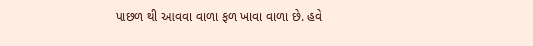પાછળ થી આવવા વાળા ફળ ખાવા વાળા છે. હવે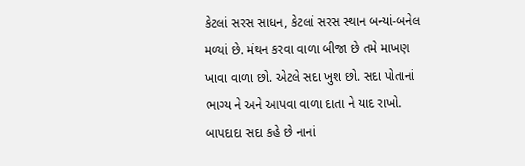કેટલાં સરસ સાધન, કેટલાં સરસ સ્થાન બન્યાં-બનેલ મળ્યાં છે. મંથન કરવા વાળા બીજા છે તમે માખણ ખાવા વાળા છો. એટલે સદા ખુશ છો. સદા પોતાનાં ભાગ્ય ને અને આપવા વાળા દાતા ને યાદ રાખો. બાપદાદા સદા કહે છે નાનાં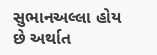સુભાનઅલ્લા હોય છે અર્થાત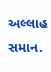અલ્લાહ સમાન.